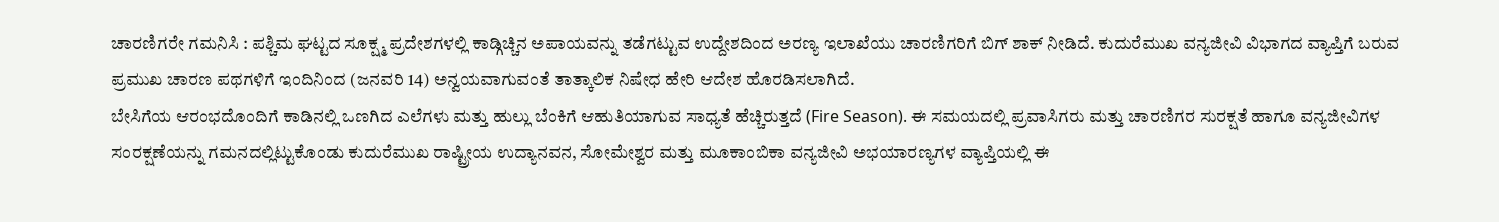ಚಾರಣಿಗರೇ ಗಮನಿಸಿ : ಪಶ್ಚಿಮ ಘಟ್ಟದ ಸೂಕ್ಷ್ಮ ಪ್ರದೇಶಗಳಲ್ಲಿ ಕಾಡ್ಗಿಚ್ಚಿನ ಅಪಾಯವನ್ನು ತಡೆಗಟ್ಟುವ ಉದ್ದೇಶದಿಂದ ಅರಣ್ಯ ಇಲಾಖೆಯು ಚಾರಣಿಗರಿಗೆ ಬಿಗ್ ಶಾಕ್ ನೀಡಿದೆ. ಕುದುರೆಮುಖ ವನ್ಯಜೀವಿ ವಿಭಾಗದ ವ್ಯಾಪ್ತಿಗೆ ಬರುವ ಪ್ರಮುಖ ಚಾರಣ ಪಥಗಳಿಗೆ ಇಂದಿನಿಂದ (ಜನವರಿ 14) ಅನ್ವಯವಾಗುವಂತೆ ತಾತ್ಕಾಲಿಕ ನಿಷೇಧ ಹೇರಿ ಆದೇಶ ಹೊರಡಿಸಲಾಗಿದೆ.
ಬೇಸಿಗೆಯ ಆರಂಭದೊಂದಿಗೆ ಕಾಡಿನಲ್ಲಿ ಒಣಗಿದ ಎಲೆಗಳು ಮತ್ತು ಹುಲ್ಲು ಬೆಂಕಿಗೆ ಆಹುತಿಯಾಗುವ ಸಾಧ್ಯತೆ ಹೆಚ್ಚಿರುತ್ತದೆ (Fire Season). ಈ ಸಮಯದಲ್ಲಿ ಪ್ರವಾಸಿಗರು ಮತ್ತು ಚಾರಣಿಗರ ಸುರಕ್ಷತೆ ಹಾಗೂ ವನ್ಯಜೀವಿಗಳ ಸಂರಕ್ಷಣೆಯನ್ನು ಗಮನದಲ್ಲಿಟ್ಟುಕೊಂಡು ಕುದುರೆಮುಖ ರಾಷ್ಟ್ರೀಯ ಉದ್ಯಾನವನ, ಸೋಮೇಶ್ವರ ಮತ್ತು ಮೂಕಾಂಬಿಕಾ ವನ್ಯಜೀವಿ ಅಭಯಾರಣ್ಯಗಳ ವ್ಯಾಪ್ತಿಯಲ್ಲಿ ಈ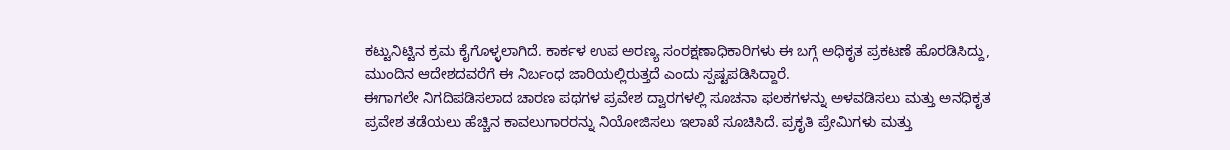ಕಟ್ಟುನಿಟ್ಟಿನ ಕ್ರಮ ಕೈಗೊಳ್ಳಲಾಗಿದೆ. ಕಾರ್ಕಳ ಉಪ ಅರಣ್ಯ ಸಂರಕ್ಷಣಾಧಿಕಾರಿಗಳು ಈ ಬಗ್ಗೆ ಅಧಿಕೃತ ಪ್ರಕಟಣೆ ಹೊರಡಿಸಿದ್ದು, ಮುಂದಿನ ಆದೇಶದವರೆಗೆ ಈ ನಿರ್ಬಂಧ ಜಾರಿಯಲ್ಲಿರುತ್ತದೆ ಎಂದು ಸ್ಪಷ್ಟಪಡಿಸಿದ್ದಾರೆ.
ಈಗಾಗಲೇ ನಿಗದಿಪಡಿಸಲಾದ ಚಾರಣ ಪಥಗಳ ಪ್ರವೇಶ ದ್ವಾರಗಳಲ್ಲಿ ಸೂಚನಾ ಫಲಕಗಳನ್ನು ಅಳವಡಿಸಲು ಮತ್ತು ಅನಧಿಕೃತ ಪ್ರವೇಶ ತಡೆಯಲು ಹೆಚ್ಚಿನ ಕಾವಲುಗಾರರನ್ನು ನಿಯೋಜಿಸಲು ಇಲಾಖೆ ಸೂಚಿಸಿದೆ. ಪ್ರಕೃತಿ ಪ್ರೇಮಿಗಳು ಮತ್ತು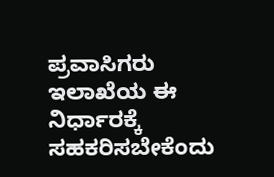ಪ್ರವಾಸಿಗರು ಇಲಾಖೆಯ ಈ ನಿರ್ಧಾರಕ್ಕೆ ಸಹಕರಿಸಬೇಕೆಂದು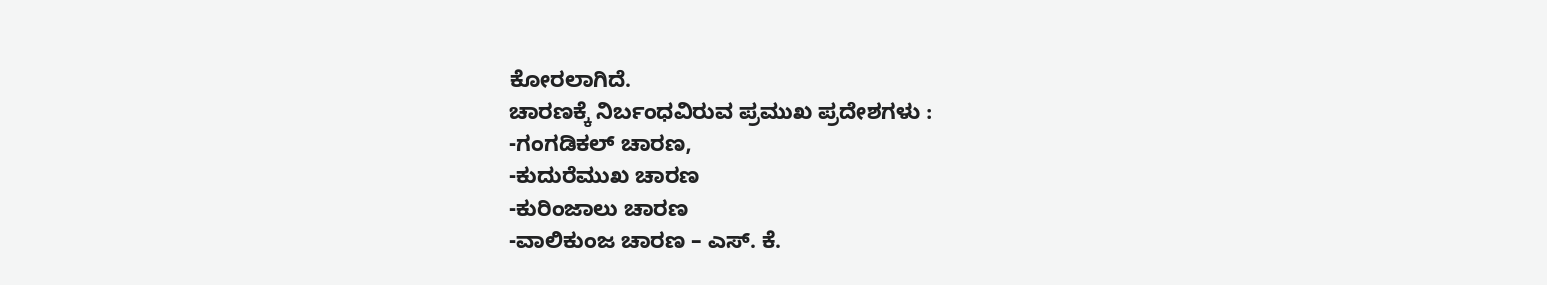ಕೋರಲಾಗಿದೆ.
ಚಾರಣಕ್ಕೆ ನಿರ್ಬಂಧವಿರುವ ಪ್ರಮುಖ ಪ್ರದೇಶಗಳು :
-ಗಂಗಡಿಕಲ್ ಚಾರಣ,
-ಕುದುರೆಮುಖ ಚಾರಣ
-ಕುರಿಂಜಾಲು ಚಾರಣ
-ವಾಲಿಕುಂಜ ಚಾರಣ – ಎಸ್. ಕೆ.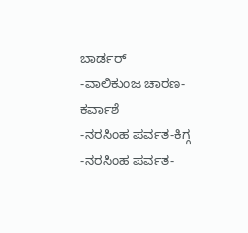ಬಾರ್ಡರ್
-ವಾಲಿಕುಂಜ ಚಾರಣ-ಕರ್ವಾಶೆ
-ನರಸಿಂಹ ಪರ್ವತ-ಕಿಗ್ಗ
-ನರಸಿಂಹ ಪರ್ವತ-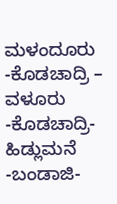ಮಳಂದೂರು
-ಕೊಡಚಾದ್ರಿ – ವಳೂರು
-ಕೊಡಚಾದ್ರಿ-ಹಿಡ್ಲುಮನೆ
-ಬಂಡಾಜಿ-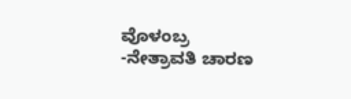ವೊಳಂಬ್ರ
-ನೇತ್ರಾವತಿ ಚಾರಣ